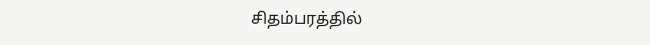சிதம்பரத்தில்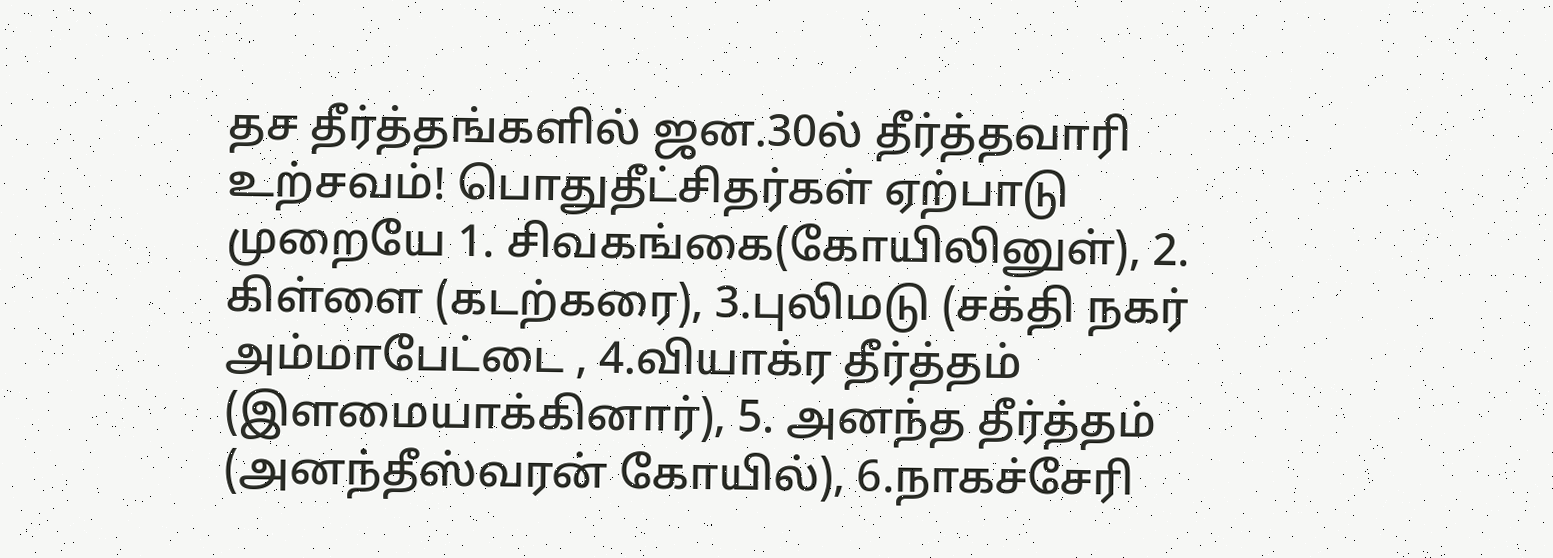தச தீர்த்தங்களில் ஜன.30ல் தீர்த்தவாரி உற்சவம்! பொதுதீட்சிதர்கள் ஏற்பாடு
முறையே 1. சிவகங்கை(கோயிலினுள்), 2. கிள்ளை (கடற்கரை), 3.புலிமடு (சக்தி நகர் அம்மாபேட்டை , 4.வியாக்ர தீர்த்தம் (இளமையாக்கினார்), 5. அனந்த தீர்த்தம் (அனந்தீஸ்வரன் கோயில்), 6.நாகச்சேரி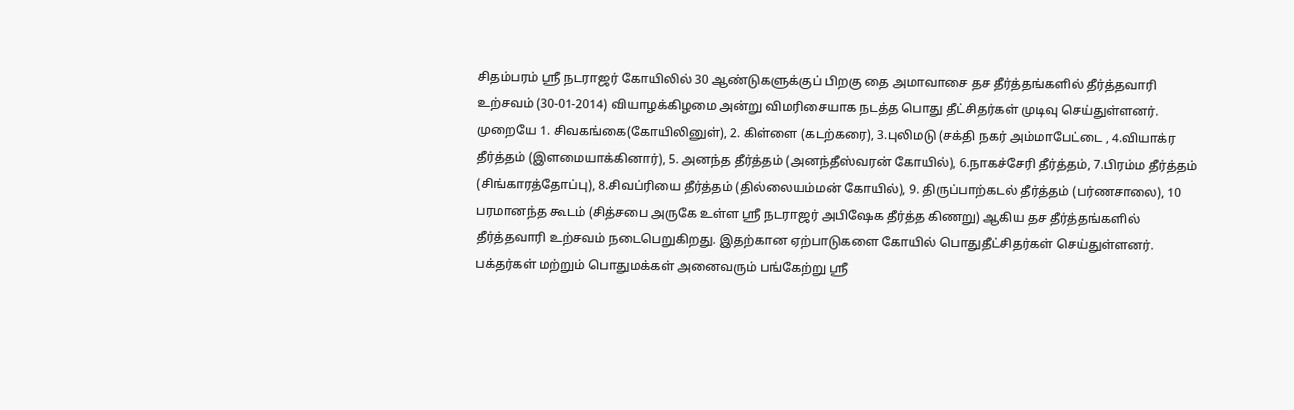சிதம்பரம் ஸ்ரீ நடராஜர் கோயிலில் 30 ஆண்டுகளுக்குப் பிறகு தை அமாவாசை தச தீர்த்தங்களில் தீர்த்தவாரி உற்சவம் (30-01-2014) வியாழக்கிழமை அன்று விமரிசையாக நடத்த பொது தீட்சிதர்கள் முடிவு செய்துள்ளனர்.
முறையே 1. சிவகங்கை(கோயிலினுள்), 2. கிள்ளை (கடற்கரை), 3.புலிமடு (சக்தி நகர் அம்மாபேட்டை , 4.வியாக்ர தீர்த்தம் (இளமையாக்கினார்), 5. அனந்த தீர்த்தம் (அனந்தீஸ்வரன் கோயில்), 6.நாகச்சேரி தீர்த்தம், 7.பிரம்ம தீர்த்தம் (சிங்காரத்தோப்பு), 8.சிவப்ரியை தீர்த்தம் (தில்லையம்மன் கோயில்), 9. திருப்பாற்கடல் தீர்த்தம் (பர்ணசாலை), 10 பரமானந்த கூடம் (சித்சபை அருகே உள்ள ஸ்ரீ நடராஜர் அபிஷேக தீர்த்த கிணறு) ஆகிய தச தீர்த்தங்களில் தீர்த்தவாரி உற்சவம் நடைபெறுகிறது. இதற்கான ஏற்பாடுகளை கோயில் பொதுதீட்சிதர்கள் செய்துள்ளனர். பக்தர்கள் மற்றும் பொதுமக்கள் அனைவரும் பங்கேற்று ஸ்ரீ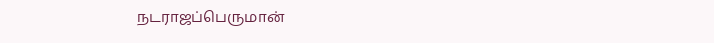நடராஜப்பெருமான்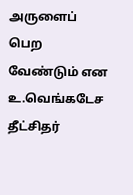அருளைப் பெற வேண்டும் என உ.வெங்கடேச தீட்சிதர்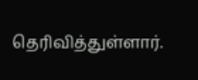தெரிவித்துள்ளார்.